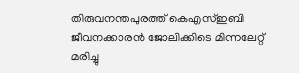തിരുവനന്തപുരത്ത് കെഎസ്ഇബി ജീവനക്കാരൻ ജോലിക്കിടെ മിന്നലേറ്റ് മരിച്ചു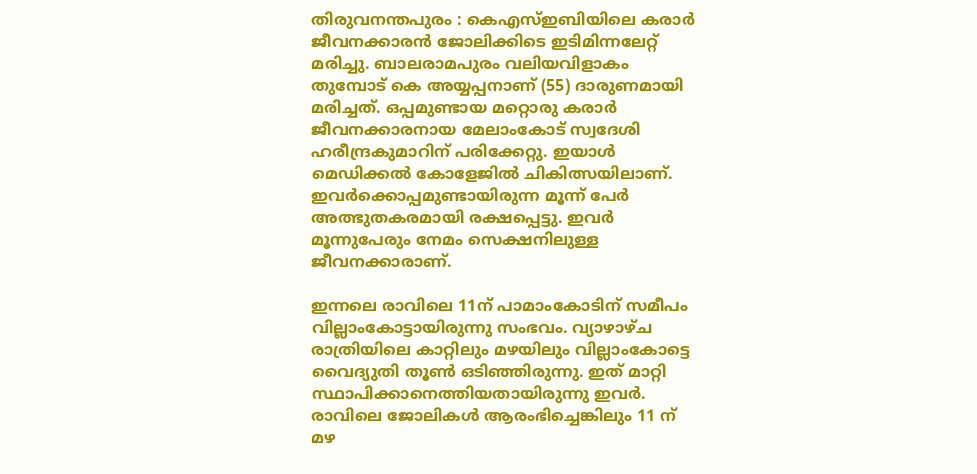തിരുവനന്തപുരം : കെഎസ്ഇബിയിലെ കരാർ ജീവനക്കാരൻ ജോലിക്കിടെ ഇടിമിന്നലേറ്റ് മരിച്ചു. ബാലരാമപുരം വലിയവിളാകം തുമ്പോട് കെ അയ്യപ്പനാണ് (55) ദാരുണമായി മരിച്ചത്. ഒപ്പമുണ്ടായ മറ്റൊരു കരാർ ജീവനക്കാരനായ മേലാംകോട് സ്വദേശി ഹരീന്ദ്രകുമാറിന് പരിക്കേറ്റു. ഇയാൾ മെഡിക്കൽ കോളേജിൽ ചികിത്സയിലാണ്. ഇവർക്കൊപ്പമുണ്ടായിരുന്ന മൂന്ന് പേർ അത്ഭുതകരമായി രക്ഷപ്പെട്ടു. ഇവർ മൂന്നുപേരും നേമം സെക്ഷനിലുള്ള ജീവനക്കാരാണ്.

ഇന്നലെ രാവിലെ 11ന് പാമാംകോടിന് സമീപം വില്ലാംകോട്ടായിരുന്നു സംഭവം. വ്യാഴാഴ്ച രാത്രിയിലെ കാറ്റിലും മഴയിലും വില്ലാംകോട്ടെ വൈദ്യുതി തൂൺ ഒടിഞ്ഞിരുന്നു. ഇത് മാറ്റി സ്ഥാപിക്കാനെത്തിയതായിരുന്നു ഇവർ. രാവിലെ ജോലികൾ ആരംഭിച്ചെങ്കിലും 11 ന് മഴ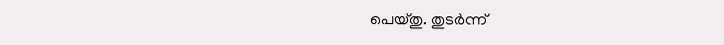പെയ്തു. തുടർന്ന്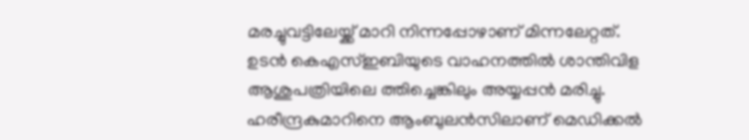മരച്ചുവട്ടിലേയ്ക്ക് മാറി നിന്നപ്പോഴാണ് മിന്നലേറ്റത്.
ഉടൻ കെഎസ്ഇബിയുടെ വാഹനത്തിൽ ശാന്തിവിള ആശുപത്രിയിലെ ത്തിച്ചെങ്കിലും അയ്യപ്പൻ മരിച്ചു. ഹരീന്ദ്രകുമാറിനെ ആംബുലൻസിലാണ് മെഡിക്കൽ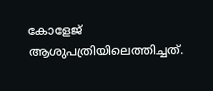കോളേജ് ആശുപത്രിയിലെത്തിച്ചത്.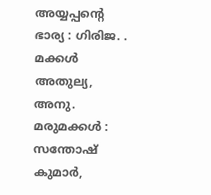അയ്യപ്പന്റെ ഭാര്യ : ഗിരിജ. . മക്കൾ അതുല്യ, അനു. മരുമക്കൾ : സന്തോഷ് കുമാർ,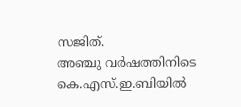സജിത്.
അഞ്ചു വർഷത്തിനിടെ കെ.എസ്.ഇ.ബിയിൽ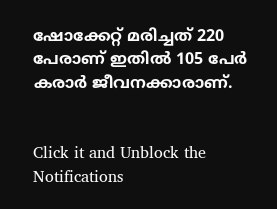ഷോക്കേറ്റ് മരിച്ചത് 220 പേരാണ് ഇതിൽ 105 പേർ കരാർ ജീവനക്കാരാണ്.


Click it and Unblock the Notifications